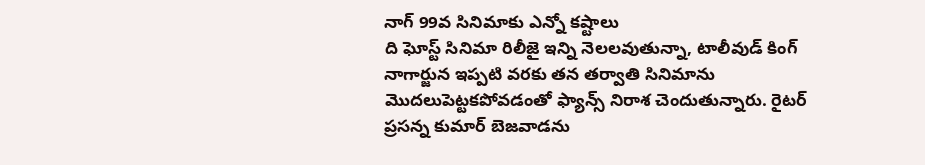నాగ్ 99వ సినిమాకు ఎన్నో కష్టాలు
ది ఘోస్ట్ సినిమా రిలీజై ఇన్ని నెలలవుతున్నా, టాలీవుడ్ కింగ్ నాగార్జున ఇప్పటి వరకు తన తర్వాతి సినిమాను మొదలుపెట్టకపోవడంతో ఫ్యాన్స్ నిరాశ చెందుతున్నారు. రైటర్ ప్రసన్న కుమార్ బెజవాడను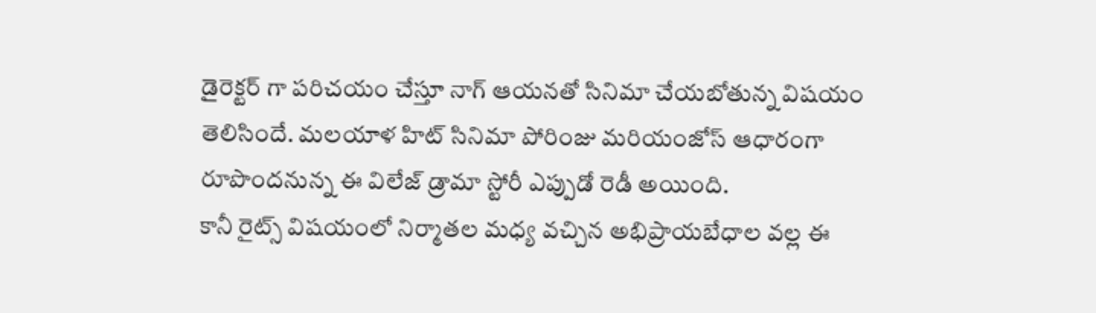డైరెక్టర్ గా పరిచయం చేస్తూ నాగ్ ఆయనతో సినిమా చేయబోతున్న విషయం తెలిసిందే. మలయాళ హిట్ సినిమా పోరింజు మరియంజోస్ ఆధారంగా రూపొందనున్న ఈ విలేజ్ డ్రామా స్టోరీ ఎప్పుడో రెడీ అయింది.
కానీ రైట్స్ విషయంలో నిర్మాతల మధ్య వచ్చిన అభిప్రాయబేధాల వల్ల ఈ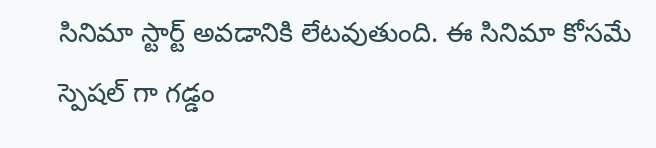సినిమా స్టార్ట్ అవడానికి లేటవుతుంది. ఈ సినిమా కోసమే స్పెషల్ గా గడ్డం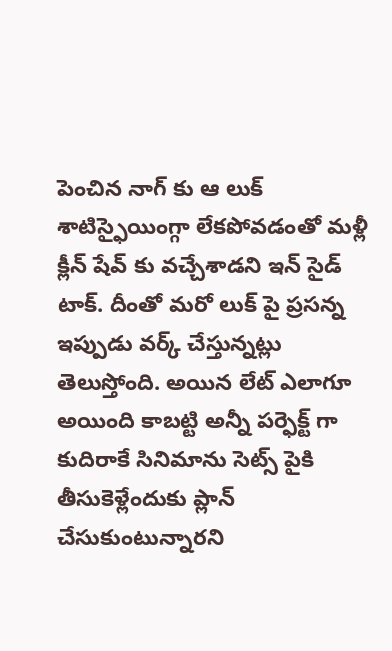పెంచిన నాగ్ కు ఆ లుక్ శాటిస్ఫైయింగ్గా లేకపోవడంతో మళ్లీ క్లీన్ షేవ్ కు వచ్చేశాడని ఇన్ సైడ్ టాక్. దీంతో మరో లుక్ పై ప్రసన్న ఇప్పుడు వర్క్ చేస్తున్నట్లు తెలుస్తోంది. అయిన లేట్ ఎలాగూ అయింది కాబట్టి అన్నీ పర్ఫెక్ట్ గా కుదిరాకే సినిమాను సెట్స్ పైకి తీసుకెళ్లేందుకు ప్లాన్ చేసుకుంటున్నారని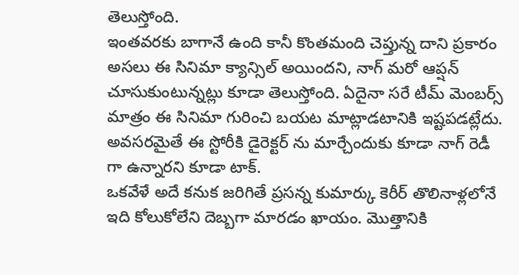తెలుస్తోంది.
ఇంతవరకు బాగానే ఉంది కానీ కొంతమంది చెప్తున్న దాని ప్రకారం అసలు ఈ సినిమా క్యాన్సిల్ అయిందని, నాగ్ మరో ఆప్షన్ చూసుకుంటున్నట్లు కూడా తెలుస్తోంది. ఏదైనా సరే టీమ్ మెంబర్స్ మాత్రం ఈ సినిమా గురించి బయట మాట్లాడటానికి ఇష్టపడట్లేదు. అవసరమైతే ఈ స్టోరీకి డైరెక్టర్ ను మార్చేందుకు కూడా నాగ్ రెడీ గా ఉన్నారని కూడా టాక్.
ఒకవేళే అదే కనుక జరిగితే ప్రసన్న కుమార్కు కెరీర్ తొలినాళ్లలోనే ఇది కోలుకోలేని దెబ్బగా మారడం ఖాయం. మొత్తానికి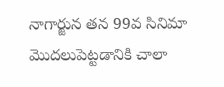నాగార్జున తన 99వ సినిమా మొదలుపెట్టడానికి చాలా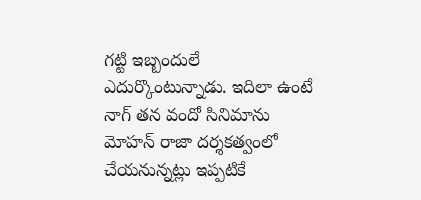గట్టి ఇబ్బందులే ఎదుర్కొంటున్నాడు. ఇదిలా ఉంటే నాగ్ తన వందో సినిమాను మోహన్ రాజా దర్శకత్వంలో చేయనున్నట్లు ఇప్పటికే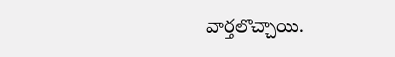వార్తలొచ్చాయి.